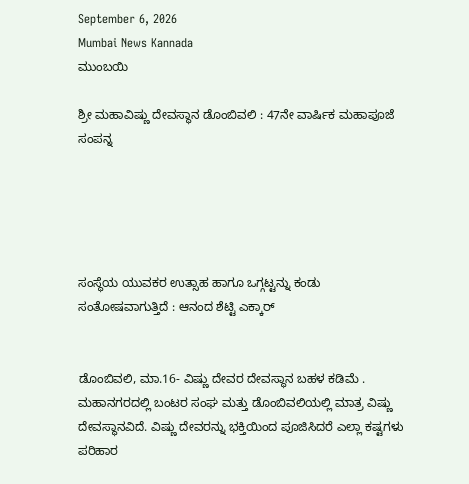September 6, 2026
Mumbai News Kannada
ಮುಂಬಯಿ

ಶ್ರೀ ಮಹಾವಿಷ್ಣು ದೇವಸ್ಥಾನ ಡೊಂಬಿವಲಿ : 47ನೇ ವಾರ್ಷಿಕ ಮಹಾಪೂಜೆ ಸಂಪನ್ನ





ಸಂಸ್ಥೆಯ ಯುವಕರ ಉತ್ಸಾಹ ಹಾಗೂ ಒಗ್ಗಟ್ಟನ್ನು ಕಂಡು ಸಂತೋಷವಾಗುತ್ತಿದೆ : ಆನಂದ ಶೆಟ್ಟಿ ಎಕ್ಕಾರ್


ಡೊಂಬಿವಲಿ, ಮಾ.16- ವಿಷ್ಣು ದೇವರ ದೇವಸ್ಥಾನ ಬಹಳ ಕಡಿಮೆ . ಮಹಾನಗರದಲ್ಲಿ ಬಂಟರ ಸಂಘ ಮತ್ತು ಡೊಂಬಿವಲಿಯಲ್ಲಿ ಮಾತ್ರ ವಿಷ್ಣು ದೇವಸ್ಥಾನವಿದೆ. ವಿಷ್ಣು ದೇವರನ್ನು ಭಕ್ತಿಯಿಂದ ಪೂಜಿಸಿದರೆ ಎಲ್ಲಾ ಕಷ್ಟಗಳು ಪರಿಹಾರ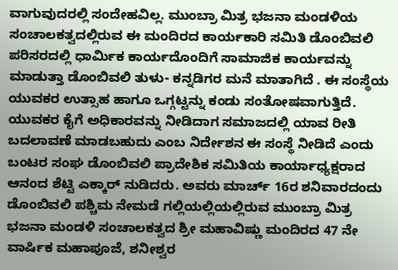ವಾಗುವುದರಲ್ಲಿ ಸಂದೇಹವಿಲ್ಲ. ಮುಂಬ್ರಾ ಮಿತ್ರ ಭಜನಾ ಮಂಡಳಿಯ ಸಂಚಾಲಕತ್ವದಲ್ಲಿರುವ ಈ ಮಂದಿರದ ಕಾರ್ಯಕಾರಿ ಸಮಿತಿ ಡೊಂಬಿವಲಿ ಪರಿಸರದಲ್ಲಿ ಧಾರ್ಮಿಕ ಕಾರ್ಯದೊಂದಿಗೆ ಸಾಮಾಜಿಕ ಕಾರ್ಯವನ್ನು ಮಾಡುತ್ತಾ ಡೊಂಬಿವಲಿ ತುಳು- ಕನ್ನಡಿಗರ ಮನೆ ಮಾತಾಗಿದೆ . ಈ ಸಂಸ್ಥೆಯ ಯುವಕರ ಉತ್ಸಾಹ ಹಾಗೂ ಒಗ್ಗಟ್ಟನ್ನು ಕಂಡು ಸಂತೋಷವಾಗುತ್ತಿದೆ. ಯುವಕರ ಕೈಗೆ ಅಧಿಕಾರವನ್ನು ನೀಡಿದಾಗ ಸಮಾಜದಲ್ಲಿ ಯಾವ ರೀತಿ ಬದಲಾವಣೆ ಮಾಡಬಹುದು ಎಂಬ ನಿರ್ದೇಶನ ಈ ಸಂಸ್ಥೆ ನೀಡಿದೆ ಎಂದು ಬಂಟರ ಸಂಘ ಡೊಂಬಿವಲಿ ಪ್ರಾದೇಶಿಕ ಸಮಿತಿಯ ಕಾರ್ಯಾಧ್ಯಕ್ಷರಾದ ಆನಂದ ಶೆಟ್ಟಿ ಎಕ್ಕಾರ್ ನುಡಿದರು. ಅವರು ಮಾರ್ಚ್ 16ರ ಶನಿವಾರದಂದು ಡೊಂಬಿವಲಿ ಪಶ್ಚಿಮ ನೇಮಡೆ ಗಲ್ಲಿಯಲ್ಲಿಯಲ್ಲಿರುವ ಮುಂಬ್ರಾ ಮಿತ್ರ ಭಜನಾ ಮಂಡಳಿ ಸಂಚಾಲಕತ್ವದ ಶ್ರೀ ಮಹಾವಿಷ್ಣು ಮಂದಿರದ 47 ನೇ ವಾರ್ಷಿಕ ಮಹಾಪೂಜೆ, ಶನೀಶ್ವರ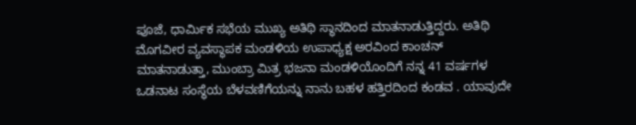ಪೂಜೆ, ಧಾರ್ಮಿಕ ಸಭೆಯ ಮುಖ್ಯ ಅತಿಥಿ ಸ್ಥಾನದಿಂದ ಮಾತನಾಡುತ್ತಿದ್ದರು. ಅತಿಥಿ ಮೊಗವೀರ ವ್ಯವಸ್ಥಾಪಕ ಮಂಡಳಿಯ ಉಪಾಧ್ಯಕ್ಷ ಅರವಿಂದ ಕಾಂಚನ್ ಮಾತನಾಡುತ್ತಾ, ಮುಂಬ್ರಾ ಮಿತ್ರ ಭಜನಾ ಮಂಡಳಿಯೊಂದಿಗೆ ನನ್ನ 41 ವರ್ಷಗಳ ಒಡನಾಟ ಸಂಸ್ಥೆಯ ಬೆಳವಣಿಗೆಯನ್ನು ನಾನು ಬಹಳ ಹತ್ತಿರದಿಂದ ಕಂಡವ . ಯಾವುದೇ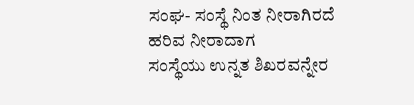ಸಂಘ- ಸಂಸ್ಥೆ ನಿಂತ ನೀರಾಗಿರದೆ ಹರಿವ ನೀರಾದಾಗ
ಸಂಸ್ಥೆಯು ಉನ್ನತ ಶಿಖರವನ್ನೇರ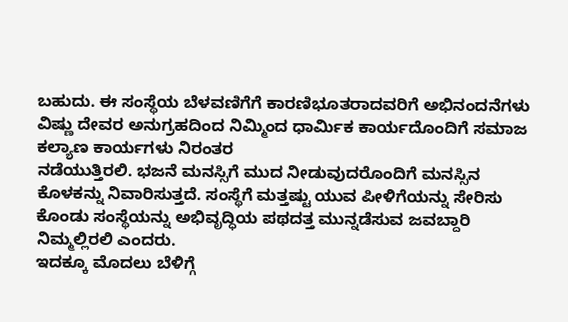ಬಹುದು. ಈ ಸಂಸ್ಥೆಯ ಬೆಳವಣಿಗೆಗೆ ಕಾರಣಿಭೂತರಾದವರಿಗೆ ಅಭಿನಂದನೆಗಳು ವಿಷ್ಣು ದೇವರ ಅನುಗ್ರಹದಿಂದ ನಿಮ್ಮಿಂದ ಧಾರ್ಮಿಕ ಕಾರ್ಯದೊಂದಿಗೆ ಸಮಾಜ ಕಲ್ಯಾಣ ಕಾರ್ಯಗಳು ನಿರಂತರ
ನಡೆಯುತ್ತಿರಲಿ. ಭಜನೆ ಮನಸ್ಸಿಗೆ ಮುದ ನೀಡುವುದರೊಂದಿಗೆ ಮನಸ್ಸಿನ ಕೊಳಕನ್ನು ನಿವಾರಿಸುತ್ತದೆ. ಸಂಸ್ಥೆಗೆ ಮತ್ತಷ್ಟು ಯುವ ಪೀಳಿಗೆಯನ್ನು ಸೇರಿಸು ಕೊಂಡು ಸಂಸ್ಥೆಯನ್ನು ಅಭಿವೃದ್ಧಿಯ ಪಥದತ್ತ ಮುನ್ನಡೆಸುವ ಜವಬ್ದಾರಿ ನಿಮ್ಮಲ್ಲಿರಲಿ ಎಂದರು.
ಇದಕ್ಕೂ ಮೊದಲು ಬೆಳಿಗ್ಗೆ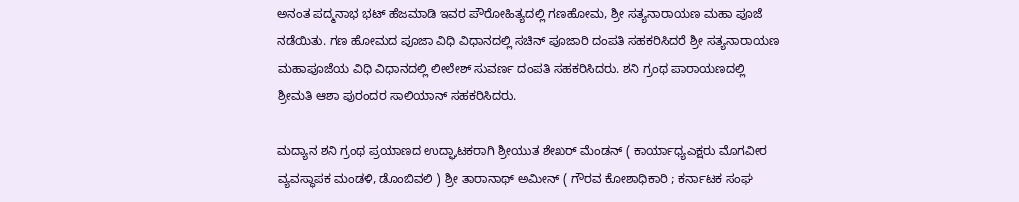ಅನಂತ ಪದ್ಮನಾಭ ಭಟ್ ಹೆಜಮಾಡಿ ಇವರ ಪೌರೋಹಿತ್ಯದಲ್ಲಿ ಗಣಹೋಮ, ಶ್ರೀ ಸತ್ಯನಾರಾಯಣ ಮಹಾ ಪೂಜೆ ನಡೆಯಿತು. ಗಣ ಹೋಮದ ಪೂಜಾ ವಿಧಿ ವಿಧಾನದಲ್ಲಿ ಸಚಿನ್ ಪೂಜಾರಿ ದಂಪತಿ ಸಹಕರಿಸಿದರೆ ಶ್ರೀ ಸತ್ಯನಾರಾಯಣ ಮಹಾಪೂಜೆಯ ವಿಧಿ ವಿಧಾನದಲ್ಲಿ ಲೀಲೇಶ್‌ ಸುವರ್ಣ ದಂಪತಿ ಸಹಕರಿಸಿದರು. ಶನಿ ಗ್ರಂಥ ಪಾರಾಯಣದಲ್ಲಿ ಶ್ರೀಮತಿ ಆಶಾ ಪುರಂದರ ಸಾಲಿಯಾನ್ ಸಹಕರಿಸಿದರು.

ಮದ್ಯಾನ ಶನಿ ಗ್ರಂಥ ಪ್ರಯಾಣದ ಉದ್ಘಾಟಕರಾಗಿ ಶ್ರೀಯುತ ಶೇಖರ್ ಮೆಂಡನ್ ( ಕಾರ್ಯಾಧ್ಯಎಕ್ಷರು ಮೊಗವೀರ ವ್ಯವಸ್ಥಾಪಕ ಮಂಡಳಿ, ಡೊಂಬಿವಲಿ ) ಶ್ರೀ ತಾರಾನಾಥ್ ಅಮೀನ್ ( ಗೌರವ ಕೋಶಾಧಿಕಾರಿ ; ಕರ್ನಾಟಕ ಸಂಘ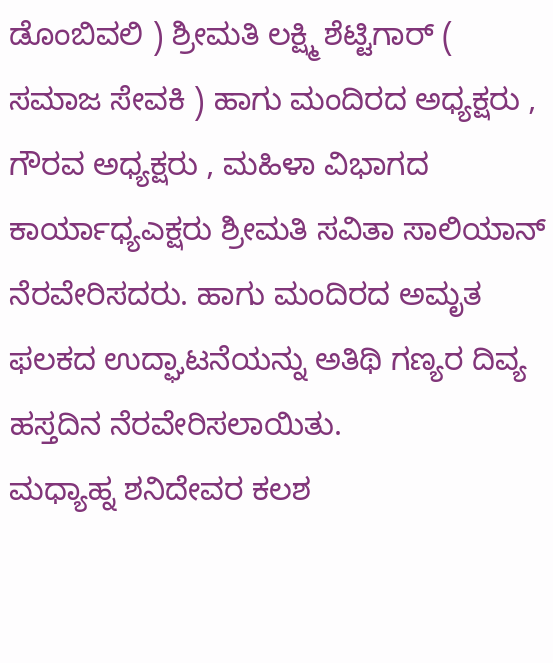ಡೊಂಬಿವಲಿ ) ಶ್ರೀಮತಿ ಲಕ್ಷ್ಮಿ ಶೆಟ್ಟಿಗಾರ್ ( ಸಮಾಜ ಸೇವಕಿ ) ಹಾಗು ಮಂದಿರದ ಅಧ್ಯಕ್ಷರು , ಗೌರವ ಅಧ್ಯಕ್ಷರು , ಮಹಿಳಾ ವಿಭಾಗದ ಕಾರ್ಯಾಧ್ಯಎಕ್ಷರು ಶ್ರೀಮತಿ ಸವಿತಾ ಸಾಲಿಯಾನ್ ನೆರವೇರಿಸದರು. ಹಾಗು ಮಂದಿರದ ಅಮೃತ ಫಲಕದ ಉದ್ಘಾಟನೆಯನ್ನು ಅತಿಥಿ ಗಣ್ಯರ ದಿವ್ಯ ಹಸ್ತದಿನ ನೆರವೇರಿಸಲಾಯಿತು.
ಮಧ್ಯಾಹ್ನ ಶನಿದೇವರ ಕಲಶ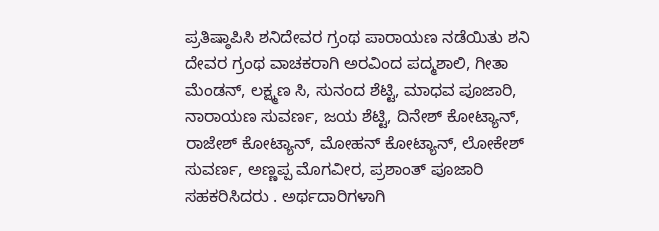ಪ್ರತಿಷ್ಠಾಪಿಸಿ ಶನಿದೇವರ ಗ್ರಂಥ ಪಾರಾಯಣ ನಡೆಯಿತು ಶನಿ ದೇವರ ಗ್ರಂಥ ವಾಚಕರಾಗಿ ಅರವಿಂದ ಪದ್ಮಶಾಲಿ, ಗೀತಾ ಮೆಂಡನ್, ಲಕ್ಷ್ಮಣ ಸಿ, ಸುನಂದ ಶೆಟ್ಟಿ, ಮಾಧವ ಪೂಜಾರಿ, ನಾರಾಯಣ ಸುವರ್ಣ, ಜಯ ಶೆಟ್ಟಿ, ದಿನೇಶ್ ಕೋಟ್ಯಾನ್, ರಾಜೇಶ್ ಕೋಟ್ಯಾನ್, ಮೋಹನ್ ಕೋಟ್ಯಾನ್, ಲೋಕೇಶ್ ಸುವರ್ಣ, ಅಣ್ಣಪ್ಪ ಮೊಗವೀರ, ಪ್ರಶಾಂತ್ ಪೂಜಾರಿ ಸಹಕರಿಸಿದರು . ಅರ್ಥದಾರಿಗಳಾಗಿ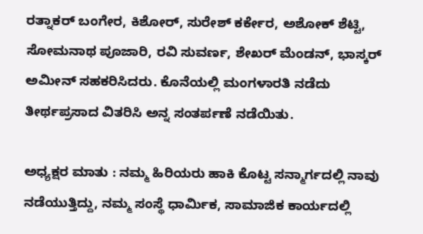ರತ್ನಾಕರ್ ಬಂಗೇರ, ಕಿಶೋರ್, ಸುರೇಶ್ ಕರ್ಕೇರ, ಅಶೋಕ್ ಶೆಟ್ಟಿ, ಸೋಮನಾಥ ಪೂಜಾರಿ, ರವಿ ಸುವರ್ಣ, ಶೇಖರ್ ಮೆಂಡನ್, ಭಾಸ್ಕರ್ ಅಮೀನ್ ಸಹಕರಿಸಿದರು. ಕೊನೆಯಲ್ಲಿ ಮಂಗಳಾರತಿ ನಡೆದು ತೀರ್ಥಪ್ರಸಾದ ವಿತರಿಸಿ ಅನ್ನ ಸಂತರ್ಪಣೆ ನಡೆಯಿತು.

ಅಧ್ಯಕ್ಷರ ಮಾತು : ನಮ್ಮ ಹಿರಿಯರು ಹಾಕಿ ಕೊಟ್ಟ ಸನ್ಮಾರ್ಗದಲ್ಲಿ ನಾವು ನಡೆಯುತ್ತಿದ್ದು, ನಮ್ಮ ಸಂಸ್ಥೆ ಧಾರ್ಮಿಕ, ಸಾಮಾಜಿಕ ಕಾರ್ಯದಲ್ಲಿ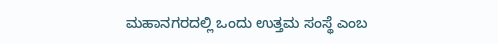ಮಹಾನಗರದಲ್ಲಿ ಒಂದು ಉತ್ತಮ ಸಂಸ್ಥೆ ಎಂಬ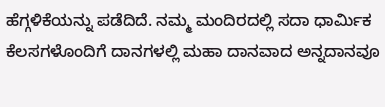ಹೆಗ್ಗಳಿಕೆಯನ್ನು ಪಡೆದಿದೆ. ನಮ್ಮ ಮಂದಿರದಲ್ಲಿ ಸದಾ ಧಾರ್ಮಿಕ ಕೆಲಸಗಳೊಂದಿಗೆ ದಾನಗಳಲ್ಲಿ ಮಹಾ ದಾನವಾದ ಅನ್ನದಾನವೂ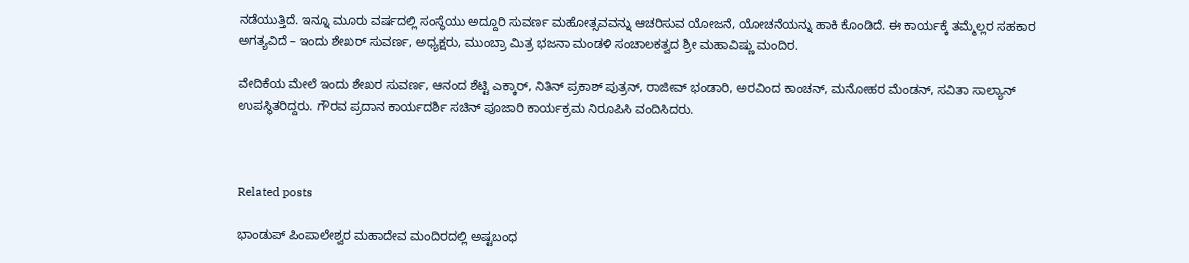ನಡೆಯುತ್ತಿದೆ. ಇನ್ನೂ ಮೂರು ವರ್ಷದಲ್ಲಿ ಸಂಸ್ಥೆಯು ಅದ್ದೂರಿ ಸುವರ್ಣ ಮಹೋತ್ಸವವನ್ನು ಆಚರಿಸುವ ಯೋಜನೆ, ಯೋಚನೆಯನ್ನು ಹಾಕಿ ಕೊಂಡಿದೆ. ಈ ಕಾರ್ಯಕ್ಕೆ ತಮ್ಮೆಲ್ಲರ ಸಹಕಾರ ಅಗತ್ಯವಿದೆ – ಇಂದು ಶೇಖರ್ ಸುವರ್ಣ, ಅಧ್ಯಕ್ಷರು, ಮುಂಬ್ರಾ ಮಿತ್ರ ಭಜನಾ ಮಂಡಳಿ ಸಂಚಾಲಕತ್ವದ ಶ್ರೀ ಮಹಾವಿಷ್ಣು ಮಂದಿರ.

ವೇದಿಕೆಯ ಮೇಲೆ ಇಂದು ಶೇಖರ ಸುವರ್ಣ, ಆನಂದ ಶೆಟ್ಟಿ ಎಕ್ಕಾರ್, ನಿತಿನ್ ಪ್ರಕಾಶ್ ಪುತ್ರನ್, ರಾಜೀವ್ ಭಂಡಾರಿ, ಅರವಿಂದ ಕಾಂಚನ್, ಮನೋಹರ ಮೆಂಡನ್, ಸವಿತಾ ಸಾಲ್ಯಾನ್ ಉಪಸ್ಥಿತರಿದ್ದರು. ಗೌರವ ಪ್ರದಾನ ಕಾರ್ಯದರ್ಶಿ ಸಚಿನ್ ಪೂಜಾರಿ ಕಾರ್ಯಕ್ರಮ ನಿರೂಪಿಸಿ ವಂದಿಸಿದರು.



Related posts

ಭಾಂಡುಪ್ ಪಿಂಪಾಲೇಶ್ವರ ಮಹಾದೇವ ಮಂದಿರದಲ್ಲಿ ಅಷ್ಟಬಂಧ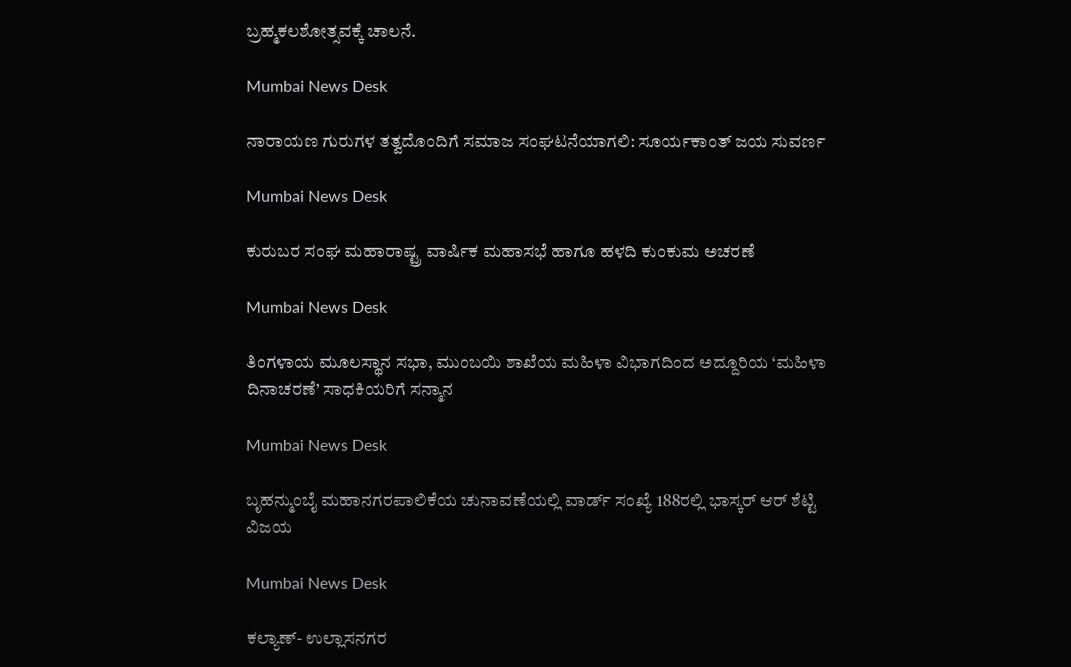ಬ್ರಹ್ಮಕಲಶೋತ್ಸವಕ್ಕೆ ಚಾಲನೆ.

Mumbai News Desk

ನಾರಾಯಣ ಗುರುಗಳ ತತ್ವದೊಂದಿಗೆ ಸಮಾಜ ಸಂಘಟನೆಯಾಗಲಿ: ಸೂರ್ಯಕಾಂತ್ ಜಯ ಸುವರ್ಣ

Mumbai News Desk

ಕುರುಬರ ಸಂಘ ಮಹಾರಾಷ್ಟ್ರ ವಾರ್ಷಿಕ ಮಹಾಸಭೆ ಹಾಗೂ ಹಳದಿ ಕುಂಕುಮ ಅಚರಣೆ

Mumbai News Desk

ತಿಂಗಳಾಯ ಮೂಲಸ್ಥಾನ ಸಭಾ, ಮುಂಬಯಿ ಶಾಖೆಯ ಮಹಿಳಾ ವಿಭಾಗದಿಂದ ಅದ್ದೂರಿಯ ‘ಮಹಿಳಾ ದಿನಾಚರಣೆ’ ಸಾಧಕಿಯರಿಗೆ ಸನ್ಮಾನ

Mumbai News Desk

ಬೃಹನ್ಮುಂಬೈ ಮಹಾನಗರಪಾಲಿಕೆಯ ಚುನಾವಣೆಯಲ್ಲಿ ವಾರ್ಡ್ ಸಂಖ್ಯೆ 188ರಲ್ಲಿ ಭಾಸ್ಕರ್ ಆರ್ ಶೆಟ್ಟಿ ವಿಜಯ

Mumbai News Desk

ಕಲ್ಯಾಣ್- ಉಲ್ಲಾಸನಗರ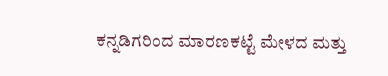ಕನ್ನಡಿಗರಿಂದ ಮಾರಣಕಟ್ಟೆ ಮೇಳದ ಮತ್ತು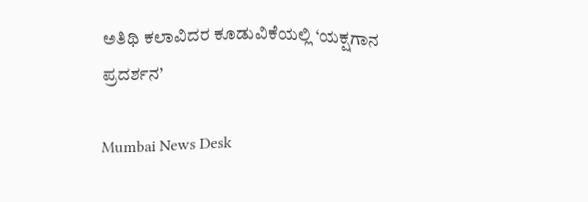ಅತಿಥಿ ಕಲಾವಿದರ ಕೂಡುವಿಕೆಯಲ್ಲಿ ‘ಯಕ್ಷಗಾನ ಪ್ರದರ್ಶನ’

Mumbai News Desk